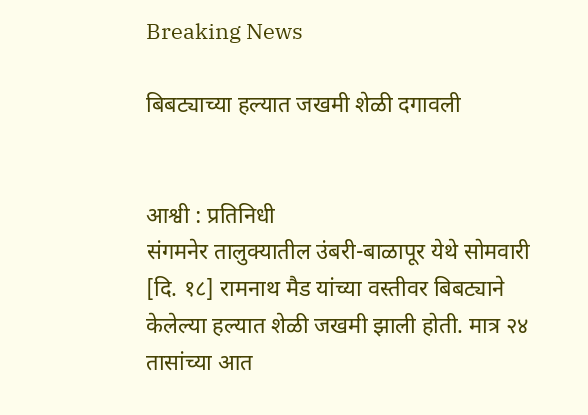Breaking News

बिबट्याच्या हल्यात जखमी शेळी दगावली


आश्वी : प्रतिनिधी
संगमनेर तालुक्यातील उंबरी-बाळापूर येथे सोमवारी [दि. १८] रामनाथ मैड यांच्या वस्तीवर बिबट्याने केलेल्या हल्यात शेळी जखमी झाली होती. मात्र २४ तासांच्या आत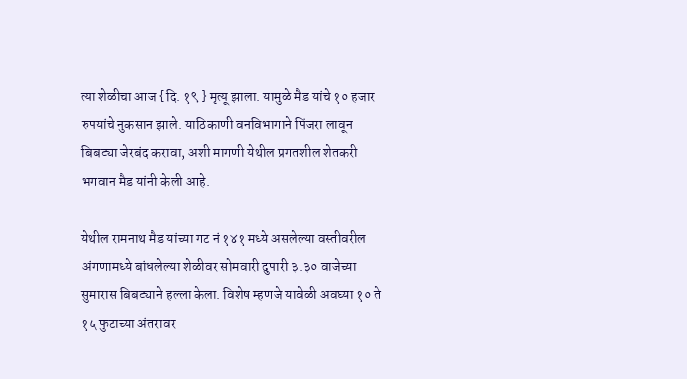त्या शेळीचा आज {दि. १९ } मृत्यू झाला. यामुळे मैड यांचे १० हजार रुपयांचे नुकसान झाले. याठिकाणी वनविभागाने पिंजरा लावून बिबट्या जेरबंद करावा, अशी मागणी येथील प्रगतशील शेतकरी भगवान मैड यांनी केली आहे.

येथील रामनाथ मैड यांच्या गट नं १४१ मध्ये असलेल्या वस्तीवरील अंगणामध्ये बांधलेल्या शेळीवर सोमवारी दुपारी ३.३० वाजेच्या सुमारास बिबट्याने हल्ला केला. विशेष म्हणजे यावेळी अवघ्या १० ते १५ फुटाच्या अंतरावर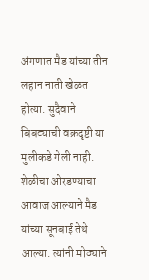अंगणात मैड यांच्या तीन लहान नाती खेळत होत्या. सुदैवाने बिबट्याची वक्रदृष्टी या मुलीकडे गेली नाही. शेळीचा ओरडण्याचा आवाज आल्याने मैड यांच्या सूनबाई तेथे आल्या. त्यांनी मोठ्याने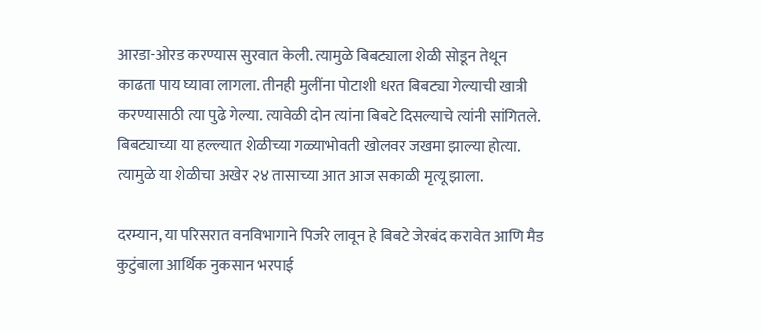आरडा-ओरड करण्यास सुरवात केली. त्यामुळे बिबट्याला शेळी सोडून तेथून काढता पाय घ्यावा लागला. तीनही मुलींना पोटाशी धरत बिबट्या गेल्याची खात्री करण्यासाठी त्या पुढे गेल्या. त्यावेळी दोन त्यांना बिबटे दिसल्याचे त्यांनी सांगितले. बिबट्याच्या या हल्ल्यात शेळीच्या गळ्याभोवती खोलवर जखमा झाल्या होत्या. त्यामुळे या शेळीचा अखेर २४ तासाच्या आत आज सकाळी मृत्यू झाला.

दरम्यान, या परिसरात वनविभागाने पिजंरे लावून हे बिबटे जेरबंद करावेत आणि मैड कुटुंबाला आर्थिक नुकसान भरपाई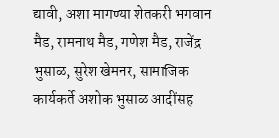द्यावी, अशा मागण्या शेतकरी भगवान मैड, रामनाथ मैड, गणेश मैड, राजेंद्र भुसाळ, सुरेश खेमनर, सामाजिक कार्यकर्ते अशोक भुसाळ आदींसह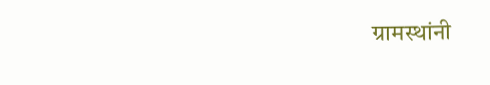ग्रामस्थांनी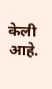केली आहे.